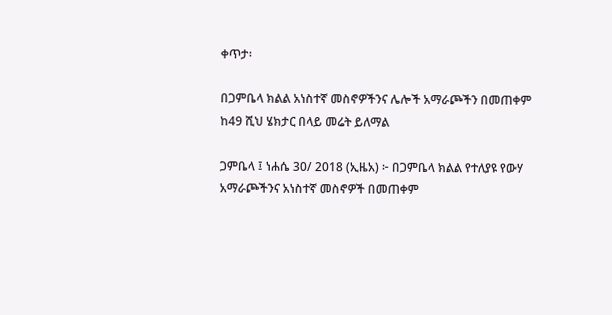ቀጥታ፡

በጋምቤላ ክልል አነስተኛ መስኖዎችንና ሌሎች አማራጮችን በመጠቀም ከ49 ሺህ ሄክታር በላይ መሬት ይለማል

ጋምቤላ ፤ ነሐሴ 30/ 2018 (ኢዜአ) ፦ በጋምቤላ ክልል የተለያዩ የውሃ አማራጮችንና አነስተኛ መስኖዎች በመጠቀም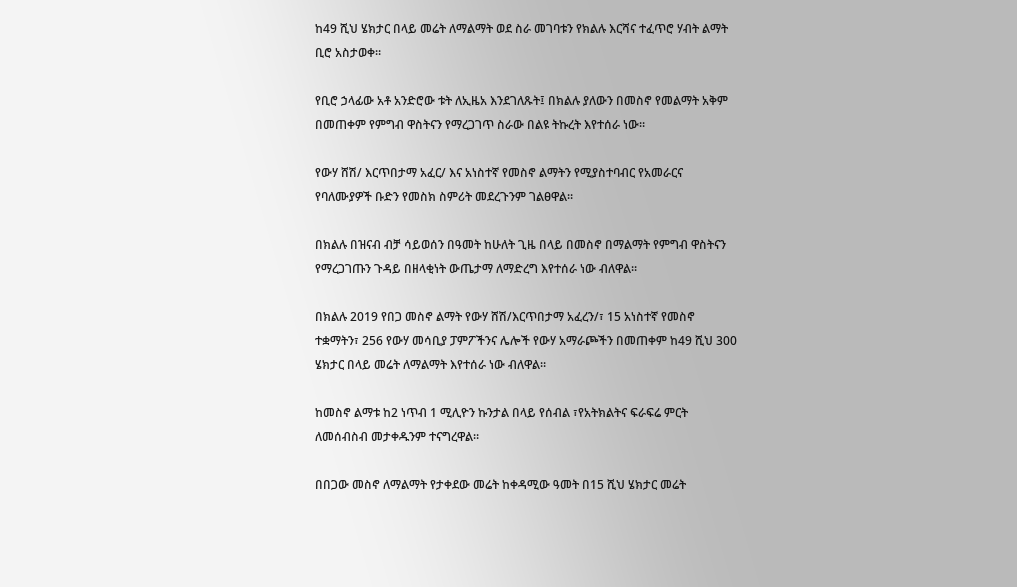ከ49 ሺህ ሄክታር በላይ መሬት ለማልማት ወደ ስራ መገባቱን የክልሉ እርሻና ተፈጥሮ ሃብት ልማት ቢሮ አስታወቀ።

የቢሮ ኃላፊው አቶ አንድሮው ቱት ለኢዜአ እንደገለጹት፤ በክልሉ ያለውን በመስኖ የመልማት አቅም በመጠቀም የምግብ ዋስትናን የማረጋገጥ ስራው በልዩ ትኩረት እየተሰራ ነው።

የውሃ ሸሽ/ እርጥበታማ አፈር/ እና አነስተኛ የመስኖ ልማትን የሚያስተባብር የአመራርና የባለሙያዎች ቡድን የመስክ ስምሪት መደረጉንም ገልፀዋል።

በክልሉ በዝናብ ብቻ ሳይወሰን በዓመት ከሁለት ጊዜ በላይ በመስኖ በማልማት የምግብ ዋስትናን የማረጋገጡን ጉዳይ በዘላቂነት ውጤታማ ለማድረግ እየተሰራ ነው ብለዋል።

በክልሉ 2019 የበጋ መስኖ ልማት የውሃ ሸሽ/እርጥበታማ አፈረን/፣ 15 አነስተኛ የመስኖ ተቋማትን፣ 256 የውሃ መሳቢያ ፓምፖችንና ሌሎች የውሃ አማራጮችን በመጠቀም ከ49 ሺህ 300 ሄክታር በላይ መሬት ለማልማት እየተሰራ ነው ብለዋል።

ከመስኖ ልማቱ ከ2 ነጥብ 1 ሚሊዮን ኩንታል በላይ የሰብል ፣የአትክልትና ፍራፍሬ ምርት ለመሰብስብ መታቀዱንም ተናግረዋል።

በበጋው መስኖ ለማልማት የታቀደው መሬት ከቀዳሚው ዓመት በ15 ሺህ ሄክታር መሬት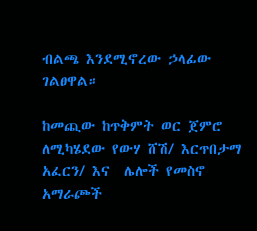ብልጫ እንደሚኖረው ኃላፊው ገልፀዋል።

ከመጪው ከጥቅምት ወር ጀምሮ ለሚካሄደው የውሃ ሸሽ/ እርጥበታማ አፈርን/ እና  ሌሎች የመስኖ አማራጮች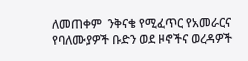ለመጠቀም  ንቅናቄ የሚፈጥር የአመራርና የባለሙያዎች ቡድን ወደ ዞኖችና ወረዳዎች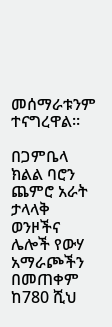መሰማራቱንም ተናግረዋል።

በጋምቤላ ክልል ባሮን ጨምሮ አራት ታላላቅ ወንዞችና ሌሎች የውሃ አማራጮችን በመጠቀም ከ780 ሺህ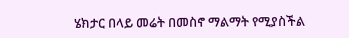ሄክታር በላይ መሬት በመስኖ ማልማት የሚያስችል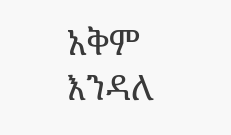አቅም እንዳለ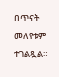በጥናት መለየቱም ተገልጿል።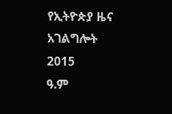የኢትዮጵያ ዜና አገልግሎት
2015
ዓ.ም